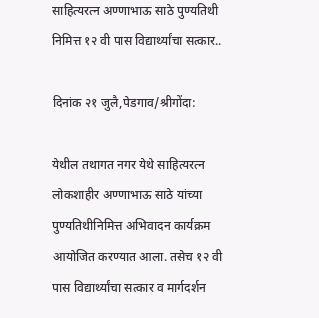साहित्यरत्न अण्णाभाऊ साठे पुण्यतिथी निमित्त १२ वी पास विद्यार्थ्यांचा सत्कार..

दिनांक २१ जुलै,पेडगाव/श्रीगोंदा:

येथील तथागत नगर येथे साहित्यरत्न लोकशाहीर अण्णाभाऊ साठे यांच्या पुण्यतिथीनिमित्त अभिवादन कार्यक्रम आयोजित करण्यात आला. तसेच १२ वी पास विद्यार्थ्यांचा सत्कार व मार्गदर्शन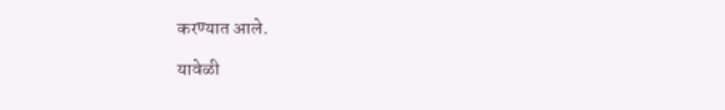करण्यात आले.

यावेळी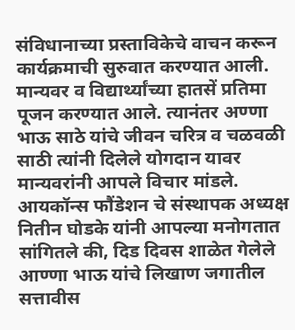संविधानाच्या प्रस्ताविकेचे वाचन करून कार्यक्रमाची सुरुवात करण्यात आली. मान्यवर व विद्यार्थ्यांच्या हातसें प्रतिमा पूजन करण्यात आले. त्यानंतर अण्णा भाऊ साठे यांचे जीवन चरित्र व चळवळी साठी त्यांनी दिलेले योगदान यावर मान्यवरांनी आपले विचार मांडले. आयकॉन्स फौंडेशन चे संस्थापक अध्यक्ष नितीन घोडके यांनी आपल्या मनोगतात सांगितले की, दिड दिवस शाळेत गेलेले आण्णा भाऊ यांचे लिखाण जगातील सत्तावीस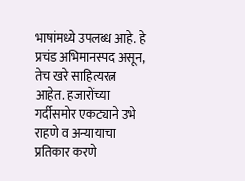भाषांमध्ये उपलब्ध आहे. हे प्रचंड अभिमानस्पद असून, तेच खरे साहित्यरत्न आहेत. हजारोंच्या गर्दीसमोर एकट्याने उभे राहणे व अन्यायाचा प्रतिकार करणे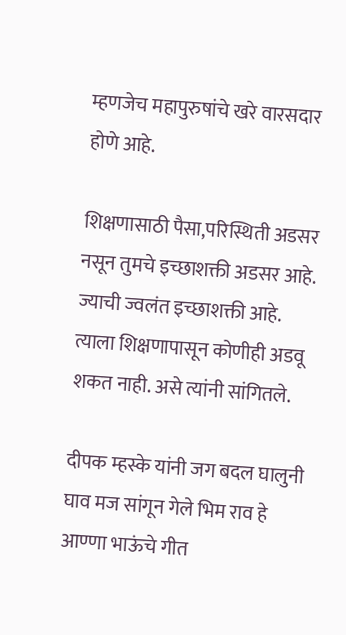म्हणजेच महापुरुषांचे खरे वारसदार होणे आहे.

शिक्षणासाठी पैसा,परिस्थिती अडसर नसून तुमचे इच्छाशक्ती अडसर आहे. ज्याची ज्वलंत इच्छाशक्ती आहे. त्याला शिक्षणापासून कोणीही अडवू शकत नाही. असे त्यांनी सांगितले.

दीपक म्हस्के यांनी जग बदल घालुनी घाव मज सांगून गेले भिम राव हे आण्णा भाऊंचे गीत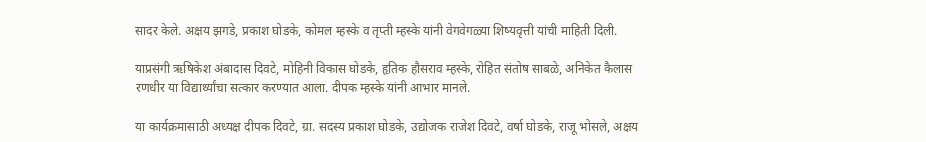सादर केले. अक्षय झगडे, प्रकाश घोडके, कोमल म्हस्के व तृप्ती म्हस्के यांनी वेगवेगळ्या शिष्यवृत्ती यांची माहिती दिली.

याप्रसंगी ऋषिकेश अंबादास दिवटे, मोहिनी विकास घोडके, हृतिक हौसराव म्हस्के, रोहित संतोष साबळे, अनिकेत कैलास रणधीर या विद्यार्थ्यांचा सत्कार करण्यात आला. दीपक म्हस्के यांनी आभार मानले.

या कार्यक्रमासाठी अध्यक्ष दीपक दिवटे, ग्रा. सदस्य प्रकाश घोडके, उद्योजक राजेश दिवटे, वर्षा घोडके, राजू भोसले, अक्षय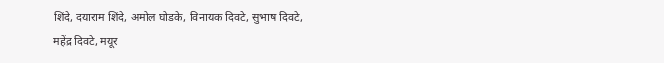शिंदे, दयाराम शिंदे, अमोल घोडके, विनायक दिवटे, सुभाष दिवटे, महेंद्र दिवटे, मयूर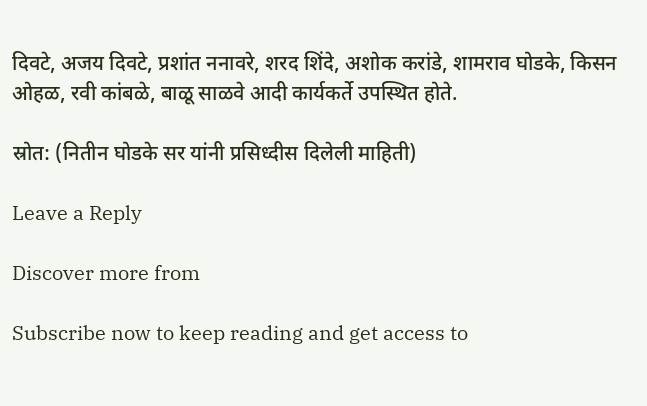दिवटे, अजय दिवटे, प्रशांत ननावरे, शरद शिंदे, अशोक करांडे, शामराव घोडके, किसन ओहळ, रवी कांबळे, बाळू साळवे आदी कार्यकर्ते उपस्थित होते.

स्रोत: (नितीन घोडके सर यांनी प्रसिध्दीस दिलेली माहिती)

Leave a Reply

Discover more from

Subscribe now to keep reading and get access to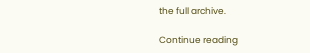the full archive.

Continue reading